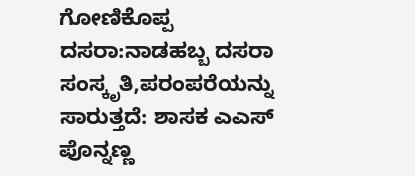ಗೋಣಿಕೊಪ್ಪ ದಸರಾ:ನಾಡಹಬ್ಬ ದಸರಾ ಸಂಸ್ಕೃತಿ,ಪರಂಪರೆಯನ್ನು ಸಾರುತ್ತದೆ: ಶಾಸಕ ಎಎಸ್ ಪೊನ್ನಣ್ಣ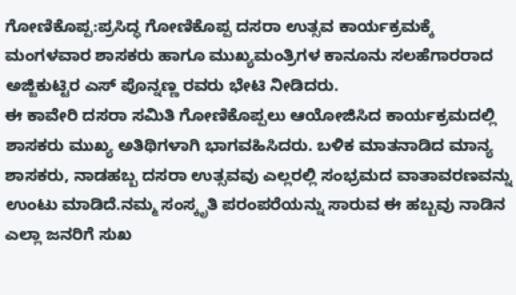ಗೋಣಿಕೊಪ್ಪ:ಪ್ರಸಿದ್ಧ ಗೋಣಿಕೊಪ್ಪ ದಸರಾ ಉತ್ಸವ ಕಾರ್ಯಕ್ರಮಕ್ಕೆ ಮಂಗಳವಾರ ಶಾಸಕರು ಹಾಗೂ ಮುಖ್ಯಮಂತ್ರಿಗಳ ಕಾನೂನು ಸಲಹೆಗಾರರಾದ ಅಜ್ಜಿಕುಟ್ಟಿರ ಎಸ್ ಪೊನ್ನಣ್ಣ ರವರು ಭೇಟಿ ನೀಡಿದರು.
ಈ ಕಾವೇರಿ ದಸರಾ ಸಮಿತಿ ಗೋಣಿಕೊಪ್ಪಲು ಆಯೋಜಿಸಿದ ಕಾರ್ಯಕ್ರಮದಲ್ಲಿ ಶಾಸಕರು ಮುಖ್ಯ ಅತಿಥಿಗಳಾಗಿ ಭಾಗವಹಿಸಿದರು. ಬಳಿಕ ಮಾತನಾಡಿದ ಮಾನ್ಯ ಶಾಸಕರು, ನಾಡಹಬ್ಬ ದಸರಾ ಉತ್ಸವವು ಎಲ್ಲರಲ್ಲಿ ಸಂಭ್ರಮದ ವಾತಾವರಣವನ್ನು ಉಂಟು ಮಾಡಿದೆ.ನಮ್ಮ ಸಂಸ್ಕೃತಿ ಪರಂಪರೆಯನ್ನು ಸಾರುವ ಈ ಹಬ್ಬವು ನಾಡಿನ ಎಲ್ಲಾ ಜನರಿಗೆ ಸುಖ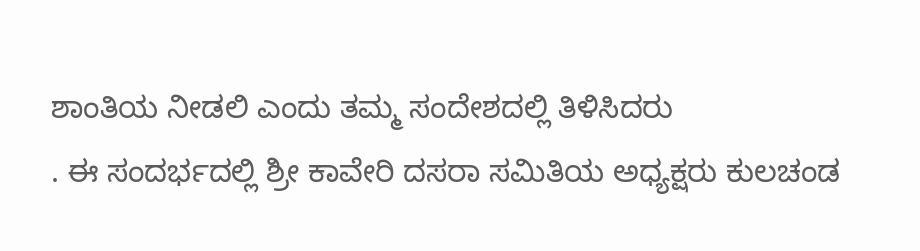ಶಾಂತಿಯ ನೀಡಲಿ ಎಂದು ತಮ್ಮ ಸಂದೇಶದಲ್ಲಿ ತಿಳಿಸಿದರು
. ಈ ಸಂದರ್ಭದಲ್ಲಿ ಶ್ರೀ ಕಾವೇರಿ ದಸರಾ ಸಮಿತಿಯ ಅಧ್ಯಕ್ಷರು ಕುಲಚಂಡ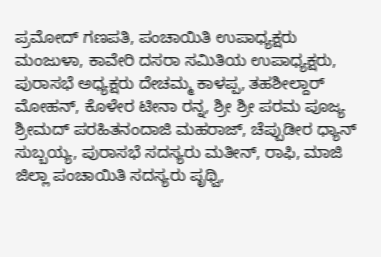ಪ್ರಮೋದ್ ಗಣಪತಿ, ಪಂಚಾಯಿತಿ ಉಪಾಧ್ಯಕ್ಷರು ಮಂಜುಳಾ, ಕಾವೇರಿ ದಸರಾ ಸಮಿತಿಯ ಉಪಾಧ್ಯಕ್ಷರು, ಪುರಾಸಭೆ ಅಧ್ಯಕ್ಷರು ದೇಚಮ್ಮ ಕಾಳಪ್ಪ, ತಹಶೀಲ್ದಾರ್ ಮೋಹನ್, ಕೊಳೇರ ಟೀನಾ ರನ್ನ, ಶ್ರೀ ಶ್ರೀ ಪರಮ ಪೂಜ್ಯ ಶ್ರೀಮದ್ ಪರಹಿತನಂದಾಜಿ ಮಹರಾಜ್, ಚೆಪ್ಪುಡೀರ ಧ್ಯಾನ್ ಸುಬ್ಬಯ್ಯ, ಪುರಾಸಭೆ ಸದಸ್ಯರು ಮತೀನ್, ರಾಫಿ, ಮಾಜಿ ಜಿಲ್ಲಾ ಪಂಚಾಯಿತಿ ಸದಸ್ಯರು ಪೃಥ್ವಿ,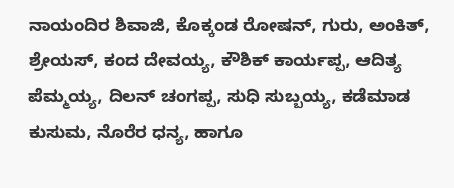ನಾಯಂದಿರ ಶಿವಾಜಿ, ಕೊಕ್ಕಂಡ ರೋಷನ್, ಗುರು, ಅಂಕಿತ್, ಶ್ರೇಯಸ್, ಕಂದ ದೇವಯ್ಯ, ಕೌಶಿಕ್ ಕಾರ್ಯಪ್ಪ, ಆದಿತ್ಯ ಪೆಮ್ಮಯ್ಯ, ದಿಲನ್ ಚಂಗಪ್ಪ, ಸುಧಿ ಸುಬ್ಬಯ್ಯ, ಕಡೆಮಾಡ ಕುಸುಮ, ನೊರೆರ ಧನ್ಯ, ಹಾಗೂ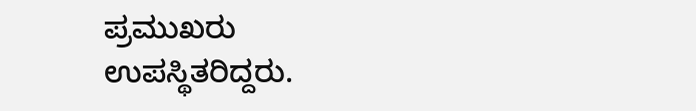ಪ್ರಮುಖರು ಉಪಸ್ಥಿತರಿದ್ದರು.